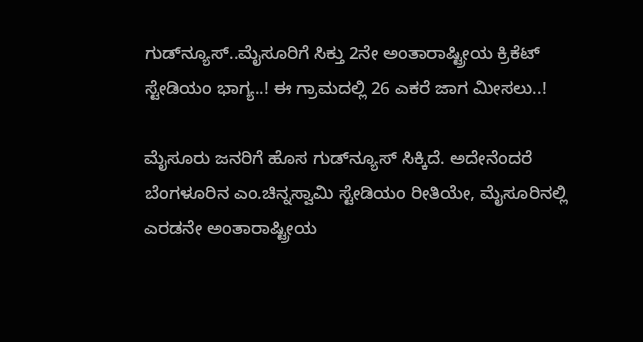ಗುಡ್‌ನ್ಯೂಸ್..ಮೈಸೂರಿಗೆ ಸಿಕ್ತು 2ನೇ ಅಂತಾರಾಷ್ಟ್ರೀಯ ಕ್ರಿಕೆಟ್ ಸ್ಟೇಡಿಯಂ ಭಾಗ್ಯ..! ಈ ಗ್ರಾಮದಲ್ಲಿ 26 ಎಕರೆ ಜಾಗ ಮೀಸಲು..!

ಮೈಸೂರು ಜನರಿಗೆ ಹೊಸ ಗುಡ್‌ನ್ಯೂಸ್ ಸಿಕ್ಕಿದೆ. ಅದೇನೆಂದರೆ ಬೆಂಗಳೂರಿನ ಎಂ.ಚಿನ್ನಸ್ವಾಮಿ ಸ್ಟೇಡಿಯಂ ರೀತಿಯೇ, ಮೈಸೂರಿನಲ್ಲಿ ಎರಡನೇ ಅಂತಾರಾಷ್ಟ್ರೀಯ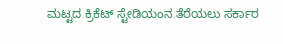ಮಟ್ಟದ ಕ್ರಿಕೆಟ್ ಸ್ಟೇಡಿಯಂನ ತೆರೆಯಲು ಸರ್ಕಾರ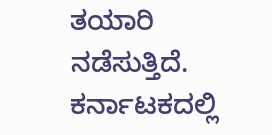ತಯಾರಿ ನಡೆಸುತ್ತಿದೆ. ಕರ್ನಾಟಕದಲ್ಲಿ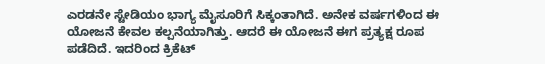ಎರಡನೇ ಸ್ಟೇಡಿಯಂ ಭಾಗ್ಯ ಮೈಸೂರಿಗೆ ಸಿಕ್ಕಂತಾಗಿದೆ. ಅನೇಕ ವರ್ಷಗಳಿಂದ ಈ ಯೋಜನೆ ಕೇವಲ ಕಲ್ಪನೆಯಾಗಿತ್ತು. ಆದರೆ ಈ ಯೋಜನೆ ಈಗ ಪ್ರತ್ಯಕ್ಷ ರೂಪ ಪಡೆದಿದೆ. ಇದರಿಂದ ಕ್ರಿಕೆಟ್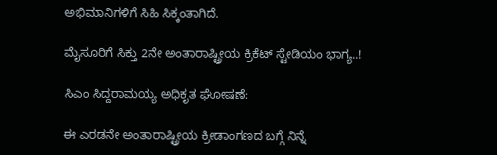ಅಭಿಮಾನಿಗಳಿಗೆ ಸಿಹಿ ಸಿಕ್ಕಂತಾಗಿದೆ.

ಮೈಸೂರಿಗೆ ಸಿಕ್ತು 2ನೇ ಅಂತಾರಾಷ್ಟ್ರೀಯ ಕ್ರಿಕೆಟ್ ಸ್ಟೇಡಿಯಂ ಭಾಗ್ಯ..!

ಸಿಎಂ ಸಿದ್ದರಾಮಯ್ಯ ಅಧಿಕೃತ ಘೋಷಣೆ:

ಈ ಎರಡನೇ ಅಂತಾರಾಷ್ಟ್ರೀಯ ಕ್ರೀಡಾಂಗಣದ ಬಗ್ಗೆ ನಿನ್ನೆ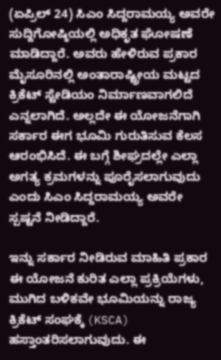(ಏಪ್ರಿಲ್ 24) ಸಿಎಂ ಸಿದ್ದರಾಮಯ್ಯ ಅವರೇ ಸುದ್ದಿಗೋಷ್ಠಿಯಲ್ಲಿ ಅಧಿಕೃತ ಘೋಷಣೆ ಮಾಡಿದ್ದಾರೆ. ಅವರು ಹೇಳಿರುವ ಪ್ರಕಾರ ಮೈಸೂರಿನಲ್ಲಿ ಅಂತಾರಾಷ್ಟ್ರೀಯ ಮಟ್ಟದ ಕ್ರಿಕೆಟ್ ಸ್ಟೇಡಿಯಂ ನಿರ್ಮಾಣವಾಗಲಿದೆ ಎನ್ನಲಾಗಿದೆ. ಅಲ್ಲದೇ ಈ ಯೋಜನೆಗಾಗಿ ಸರ್ಕಾರ ಈಗ ಭೂಮಿ ಗುರುತಿಸುವ ಕೆಲಸ ಆರಂಭಿಸಿದೆ. ಈ ಬಗ್ಗೆ ಶೀಘ್ರದಲ್ಲೇ ಎಲ್ಲಾ ಅಗತ್ಯ ಕ್ರಮಗಳನ್ನು ಪೂರೈಸಲಾಗುವುದು ಎಂದು ಸಿಎಂ ಸಿದ್ದರಾಮಯ್ಯ ಅವರೇ ಸ್ಪಷ್ಟನೆ ನೀಡಿದ್ದಾರೆ.

ಇನ್ನು ಸರ್ಕಾರ ನೀಡಿರುವ ಮಾಹಿತಿ ಪ್ರಕಾರ ಈ ಯೋಜನೆ ಕುರಿತ ಎಲ್ಲಾ ಪ್ರಕ್ರಿಯೆಗಳು, ಮುಗಿದ ಬಳಿಕವೇ ಭೂಮಿಯನ್ನು ರಾಜ್ಯ ಕ್ರಿಕೆಟ್ ಸಂಘಕ್ಕೆ (KSCA) ಹಸ್ತಾಂತರಿಸಲಾಗುವುದು. ಈ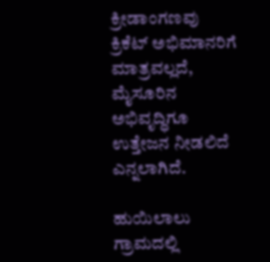ಕ್ರೀಡಾಂಗಣವು ಕ್ರಿಕೆಟ್ ಅಭಿಮಾನರಿಗೆ ಮಾತ್ರವಲ್ಲದೆ, ಮೈಸೂರಿನ ಅಭಿವೃದ್ಧಿಗೂ ಉತ್ತೇಜನ ನೀಡಲಿದೆ ಎನ್ನಲಾಗಿದೆ.

ಹುಯಿಲಾಲು ಗ್ರಾಮದಲ್ಲಿ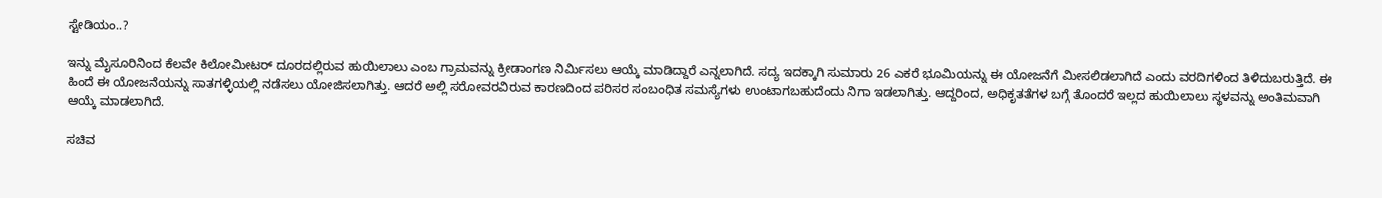ಸ್ಟೇಡಿಯಂ..?

ಇನ್ನು ಮೈಸೂರಿನಿಂದ ಕೆಲವೇ ಕಿಲೋಮೀಟರ್ ದೂರದಲ್ಲಿರುವ ಹುಯಿಲಾಲು ಎಂಬ ಗ್ರಾಮವನ್ನು ಕ್ರೀಡಾಂಗಣ ನಿರ್ಮಿಸಲು ಆಯ್ಕೆ ಮಾಡಿದ್ದಾರೆ ಎನ್ನಲಾಗಿದೆ. ಸದ್ಯ ಇದಕ್ಕಾಗಿ ಸುಮಾರು 26 ಎಕರೆ ಭೂಮಿಯನ್ನು ಈ ಯೋಜನೆಗೆ ಮೀಸಲಿಡಲಾಗಿದೆ ಎಂದು ವರದಿಗಳಿಂದ ತಿಳಿದುಬರುತ್ತಿದೆ. ಈ ಹಿಂದೆ ಈ ಯೋಜನೆಯನ್ನು ಸಾತಗಳ್ಳಿಯಲ್ಲಿ ನಡೆಸಲು ಯೋಜಿಸಲಾಗಿತ್ತು. ಆದರೆ ಅಲ್ಲಿ ಸರೋವರವಿರುವ ಕಾರಣದಿಂದ ಪರಿಸರ ಸಂಬಂಧಿತ ಸಮಸ್ಯೆಗಳು ಉಂಟಾಗಬಹುದೆಂದು ನಿಗಾ ಇಡಲಾಗಿತ್ತು. ಆದ್ದರಿಂದ, ಅಧಿಕೃತತೆಗಳ ಬಗ್ಗೆ ತೊಂದರೆ ಇಲ್ಲದ ಹುಯಿಲಾಲು ಸ್ಥಳವನ್ನು ಅಂತಿಮವಾಗಿ ಆಯ್ಕೆ ಮಾಡಲಾಗಿದೆ.

ಸಚಿವ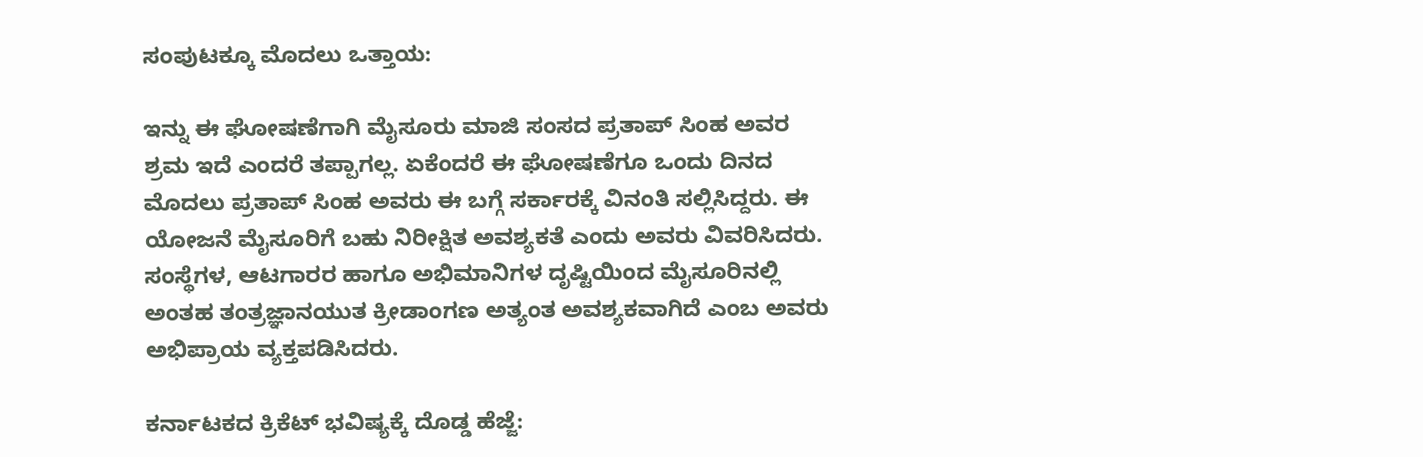ಸಂಪುಟಕ್ಕೂ ಮೊದಲು ಒತ್ತಾಯ:

ಇನ್ನು ಈ ಘೋಷಣೆಗಾಗಿ ಮೈಸೂರು ಮಾಜಿ ಸಂಸದ ಪ್ರತಾಪ್ ಸಿಂಹ ಅವರ ಶ್ರಮ ಇದೆ ಎಂದರೆ ತಪ್ಪಾಗಲ್ಲ. ಏಕೆಂದರೆ ಈ ಘೋಷಣೆಗೂ ಒಂದು ದಿನದ ಮೊದಲು ಪ್ರತಾಪ್ ಸಿಂಹ ಅವರು ಈ ಬಗ್ಗೆ ಸರ್ಕಾರಕ್ಕೆ ವಿನಂತಿ ಸಲ್ಲಿಸಿದ್ದರು. ಈ ಯೋಜನೆ ಮೈಸೂರಿಗೆ ಬಹು ನಿರೀಕ್ಷಿತ ಅವಶ್ಯಕತೆ ಎಂದು ಅವರು ವಿವರಿಸಿದರು. ಸಂಸ್ಥೆಗಳ, ಆಟಗಾರರ ಹಾಗೂ ಅಭಿಮಾನಿಗಳ ದೃಷ್ಟಿಯಿಂದ ಮೈಸೂರಿನಲ್ಲಿ ಅಂತಹ ತಂತ್ರಜ್ಞಾನಯುತ ಕ್ರೀಡಾಂಗಣ ಅತ್ಯಂತ ಅವಶ್ಯಕವಾಗಿದೆ ಎಂಬ ಅವರು ಅಭಿಪ್ರಾಯ ವ್ಯಕ್ತಪಡಿಸಿದರು.

ಕರ್ನಾಟಕದ ಕ್ರಿಕೆಟ್ ಭವಿಷ್ಯಕ್ಕೆ ದೊಡ್ಡ ಹೆಜ್ಜೆ: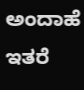ಅಂದಾಹೆ ಇತರೆ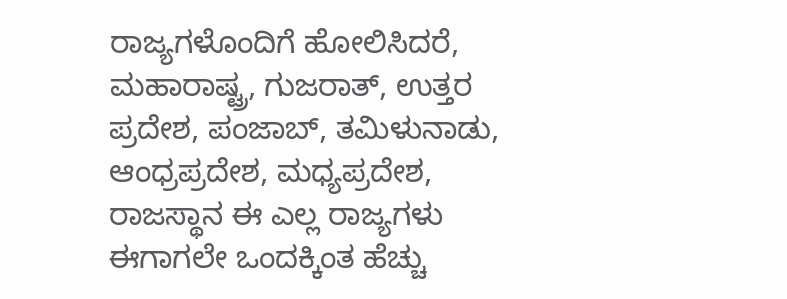ರಾಜ್ಯಗಳೊಂದಿಗೆ ಹೋಲಿಸಿದರೆ, ಮಹಾರಾಷ್ಟ್ರ, ಗುಜರಾತ್, ಉತ್ತರ ಪ್ರದೇಶ, ಪಂಜಾಬ್, ತಮಿಳುನಾಡು, ಆಂಧ್ರಪ್ರದೇಶ, ಮಧ್ಯಪ್ರದೇಶ, ರಾಜಸ್ಥಾನ ಈ ಎಲ್ಲ ರಾಜ್ಯಗಳು ಈಗಾಗಲೇ ಒಂದಕ್ಕಿಂತ ಹೆಚ್ಚು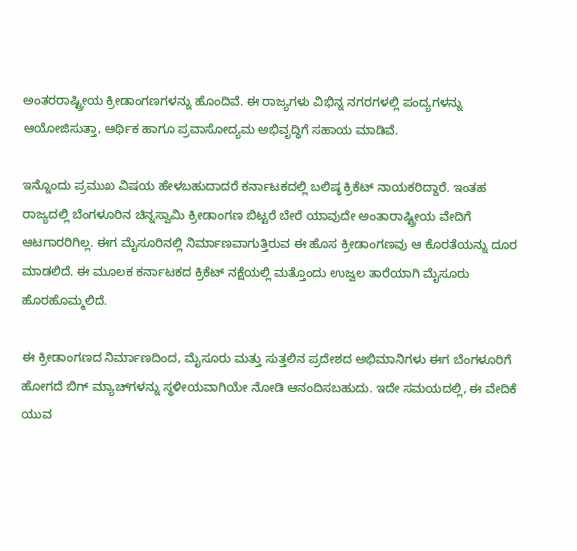ಅಂತರರಾಷ್ಟ್ರೀಯ ಕ್ರೀಡಾಂಗಣಗಳನ್ನು ಹೊಂದಿವೆ. ಈ ರಾಜ್ಯಗಳು ವಿಭಿನ್ನ ನಗರಗಳಲ್ಲಿ ಪಂದ್ಯಗಳನ್ನು ಆಯೋಜಿಸುತ್ತಾ, ಆರ್ಥಿಕ ಹಾಗೂ ಪ್ರವಾಸೋದ್ಯಮ ಅಭಿವೃದ್ಧಿಗೆ ಸಹಾಯ ಮಾಡಿವೆ.

ಇನ್ನೊಂದು ಪ್ರಮುಖ ವಿಷಯ ಹೇಳಬಹುದಾದರೆ ಕರ್ನಾಟಕದಲ್ಲಿ ಬಲಿಷ್ಠ ಕ್ರಿಕೆಟ್ ನಾಯಕರಿದ್ದಾರೆ. ಇಂತಹ ರಾಜ್ಯದಲ್ಲಿ ಬೆಂಗಳೂರಿನ ಚಿನ್ನಸ್ವಾಮಿ ಕ್ರೀಡಾಂಗಣ ಬಿಟ್ಟರೆ ಬೇರೆ ಯಾವುದೇ ಅಂತಾರಾಷ್ಟ್ರೀಯ ವೇದಿಗೆ ಆಟಗಾರರಿಗಿಲ್ಲ. ಈಗ ಮೈಸೂರಿನಲ್ಲಿ ನಿರ್ಮಾಣವಾಗುತ್ತಿರುವ ಈ ಹೊಸ ಕ್ರೀಡಾಂಗಣವು ಆ ಕೊರತೆಯನ್ನು ದೂರ ಮಾಡಲಿದೆ. ಈ ಮೂಲಕ ಕರ್ನಾಟಕದ ಕ್ರಿಕೆಟ್ ನಕ್ಷೆಯಲ್ಲಿ ಮತ್ತೊಂದು ಉಜ್ವಲ ತಾರೆಯಾಗಿ ಮೈಸೂರು ಹೊರಹೊಮ್ಮಲಿದೆ.

ಈ ಕ್ರೀಡಾಂಗಣದ ನಿರ್ಮಾಣದಿಂದ, ಮೈಸೂರು ಮತ್ತು ಸುತ್ತಲಿನ ಪ್ರದೇಶದ ಅಭಿಮಾನಿಗಳು ಈಗ ಬೆಂಗಳೂರಿಗೆ ಹೋಗದೆ ಬಿಗ್ ಮ್ಯಾಚ್‌ಗಳನ್ನು ಸ್ಥಳೀಯವಾಗಿಯೇ ನೋಡಿ ಆನಂದಿಸಬಹುದು. ಇದೇ ಸಮಯದಲ್ಲಿ, ಈ ವೇದಿಕೆ ಯುವ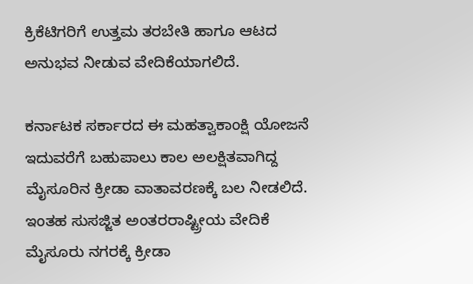ಕ್ರಿಕೆಟಿಗರಿಗೆ ಉತ್ತಮ ತರಬೇತಿ ಹಾಗೂ ಆಟದ ಅನುಭವ ನೀಡುವ ವೇದಿಕೆಯಾಗಲಿದೆ.

ಕರ್ನಾಟಕ ಸರ್ಕಾರದ ಈ ಮಹತ್ವಾಕಾಂಕ್ಷಿ ಯೋಜನೆ ಇದುವರೆಗೆ ಬಹುಪಾಲು ಕಾಲ ಅಲಕ್ಷಿತವಾಗಿದ್ದ ಮೈಸೂರಿನ ಕ್ರೀಡಾ ವಾತಾವರಣಕ್ಕೆ ಬಲ ನೀಡಲಿದೆ. ಇಂತಹ ಸುಸಜ್ಜಿತ ಅಂತರರಾಷ್ಟ್ರೀಯ ವೇದಿಕೆ ಮೈಸೂರು ನಗರಕ್ಕೆ ಕ್ರೀಡಾ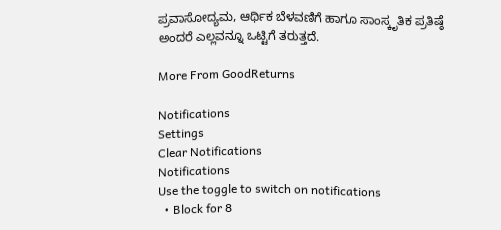ಪ್ರವಾಸೋದ್ಯಮ, ಆರ್ಥಿಕ ಬೆಳವಣಿಗೆ ಹಾಗೂ ಸಾಂಸ್ಕೃತಿಕ ಪ್ರತಿಷ್ಠೆ ಅಂದರೆ ಎಲ್ಲವನ್ನೂ ಒಟ್ಟಿಗೆ ತರುತ್ತದೆ.

More From GoodReturns

Notifications
Settings
Clear Notifications
Notifications
Use the toggle to switch on notifications
  • Block for 8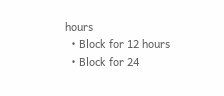hours
  • Block for 12 hours
  • Block for 24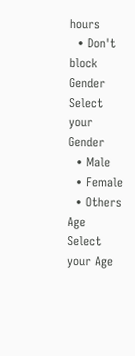hours
  • Don't block
Gender
Select your Gender
  • Male
  • Female
  • Others
Age
Select your Age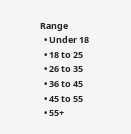Range
  • Under 18
  • 18 to 25
  • 26 to 35
  • 36 to 45
  • 45 to 55
  • 55+